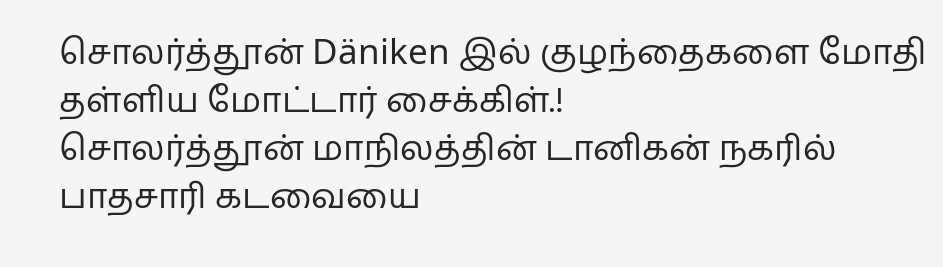சொலர்த்தூன் Däniken இல் குழந்தைகளை மோதி தள்ளிய மோட்டார் சைக்கிள்.!
சொலர்த்தூன் மாநிலத்தின் டானிகன் நகரில் பாதசாரி கடவையை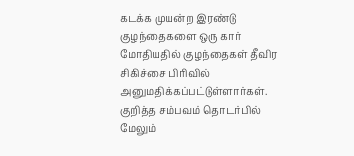கடக்க முயன்ற இரண்டு குழந்தைகளை ஒரு கார் மோதியதில் குழந்தைகள் தீவிர சிகிச்சை பிரிவில் அனுமதிக்கப்பட்டுள்ளார்கள்.
குறித்த சம்பவம் தொடர்பில் மேலும்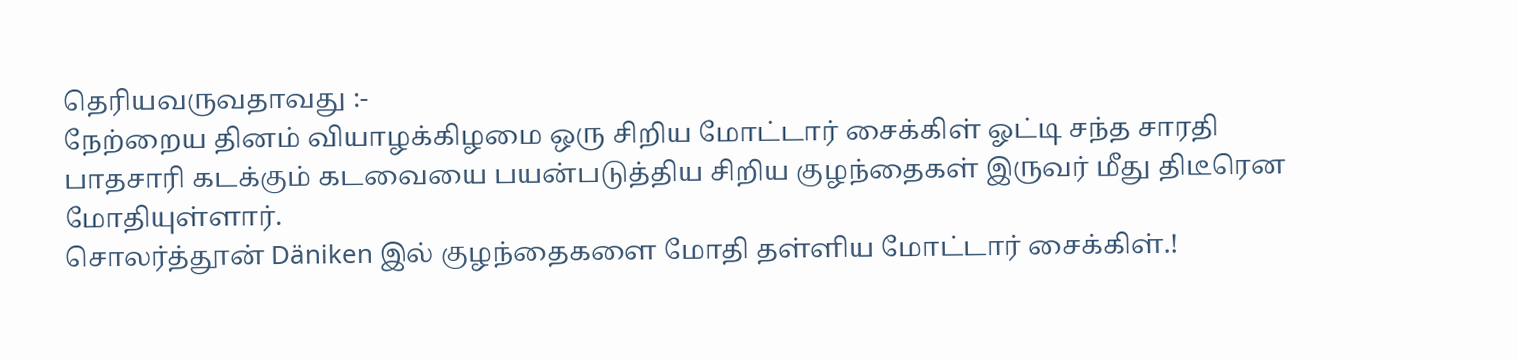தெரியவருவதாவது :-
நேற்றைய தினம் வியாழக்கிழமை ஒரு சிறிய மோட்டார் சைக்கிள் ஓட்டி சந்த சாரதி பாதசாரி கடக்கும் கடவையை பயன்படுத்திய சிறிய குழந்தைகள் இருவர் மீது திடீரென மோதியுள்ளார்.
சொலர்த்தூன் Däniken இல் குழந்தைகளை மோதி தள்ளிய மோட்டார் சைக்கிள்.!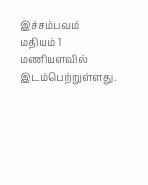இச்சம்பவம் மதியம் 1 மணியளவில் இடம்பெற்றுள்ளது.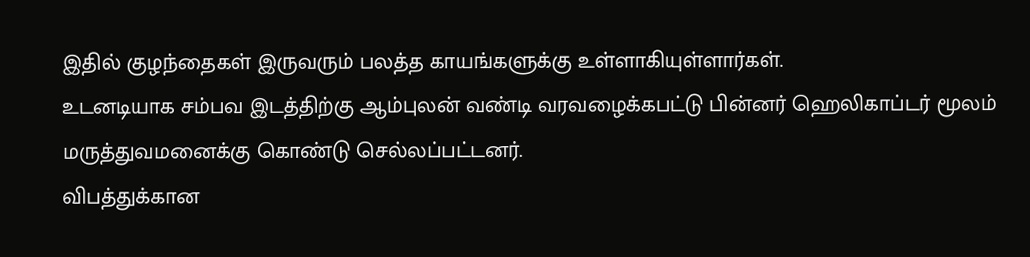இதில் குழந்தைகள் இருவரும் பலத்த காயங்களுக்கு உள்ளாகியுள்ளார்கள்.
உடனடியாக சம்பவ இடத்திற்கு ஆம்புலன் வண்டி வரவழைக்கபட்டு பின்னர் ஹெலிகாப்டர் மூலம் மருத்துவமனைக்கு கொண்டு செல்லப்பட்டனர்.
விபத்துக்கான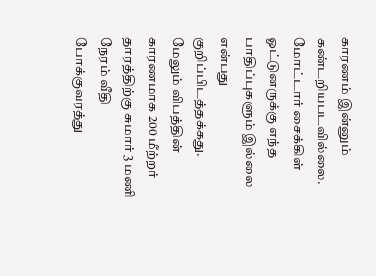காரணம் இன்னும் கண்டறியபடவில்லை. மோட்டார் சைக்கிள் ஓட்டுனருக்கு எந்த பாதிப்புகளும் இல்லை என்பது குறிப்பிடத்தக்கது. மேலும் விபத்தின் காரணமாக 200 மீற்றர் தாரத்திற்கு சுமார் 3 மணி நேரம் வீதி போக்குவரத்து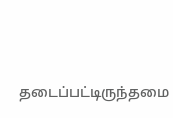தடைப்பட்டிருந்தமை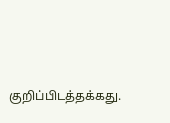குறிப்பிடத்தக்கது.